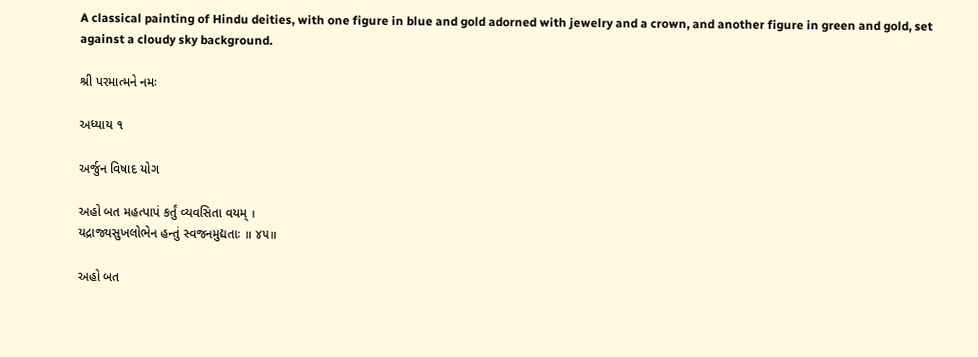A classical painting of Hindu deities, with one figure in blue and gold adorned with jewelry and a crown, and another figure in green and gold, set against a cloudy sky background.

શ્રી પરમાત્મને નમઃ

અધ્યાય ૧

અર્જુન વિષાદ યોગ

અહો બત મહત્પાપં કર્તું વ્યવસિતા વયમ્ ।
યદ્રાજ્યસુખલોભેન હન્તું સ્વજનમુદ્યતાઃ ॥ ૪૫॥

અહો બત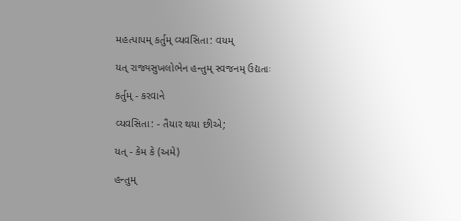મહત્પાપમ્ કર્તુમ્ વ્યવસિતા: વયમ્

યત્ રાજ્યસુખલોભેન હન્તુમ્ સ્વજનમ્ ઉદ્યતાઃ

કર્તુમ્ - કરવાને

વ્યવસિતા: - તૈયાર થયા છીએ;

યત્ - કેમ કે (અમે)

હન્તુમ્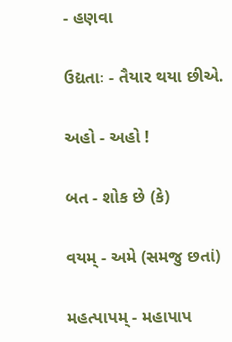- હણવા

ઉદ્યતાઃ - તૈયાર થયા છીએ.

અહો - અહો !

બત - શોક છે (કે)

વયમ્ - અમે (સમજુ છતાં)

મહત્પાપમ્ - મહાપાપ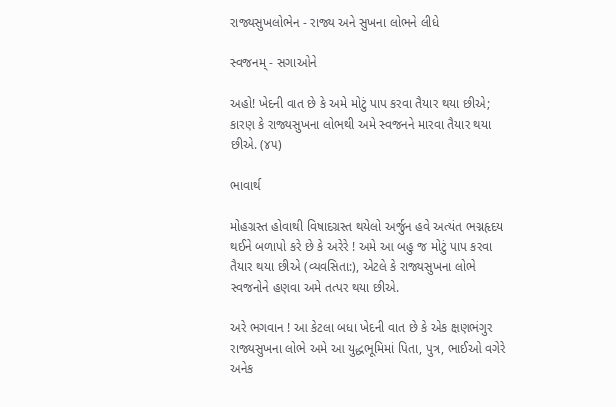રાજ્યસુખલોભેન - રાજ્ય અને સુખના લોભને લીધે

સ્વજનમ્ - સગાઓને

અહો! ખેદની વાત છે કે અમે મોટું પાપ કરવા તૈયાર થયા છીએ; કારણ કે રાજ્યસુખના લોભથી અમે સ્વજનને મારવા તૈયાર થયા છીએ. (૪૫)

ભાવાર્થ

મોહગ્રસ્ત હોવાથી વિષાદગ્રસ્ત થયેલો અર્જુન હવે અત્યંત ભગ્નહૃદય થઈને બળાપો કરે છે કે અરેરે ! અમે આ બહુ જ મોટું પાપ કરવા તૈયાર થયા છીએ (વ્યવસિતા:), એટલે કે રાજ્યસુખના લોભે સ્વજનોને હણવા અમે તત્પર થયા છીએ.

અરે ભગવાન ! આ કેટલા બધા ખેદની વાત છે કે એક ક્ષણભંગુર રાજ્યસુખના લોભે અમે આ યુદ્ધભૂમિમાં પિતા, પુત્ર, ભાઈઓ વગેરે અનેક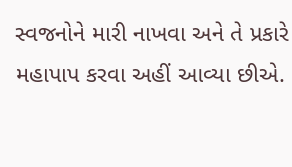સ્વજનોને મારી નાખવા અને તે પ્રકારે મહાપાપ કરવા અહીં આવ્યા છીએ.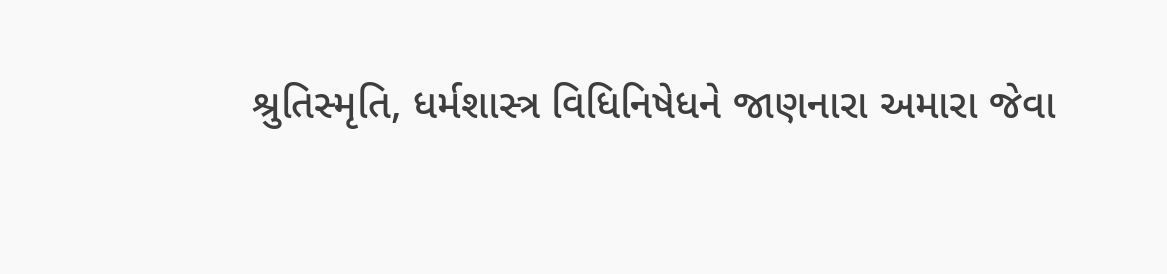શ્રુતિસ્મૃતિ, ધર્મશાસ્ત્ર વિધિનિષેધને જાણનારા અમારા જેવા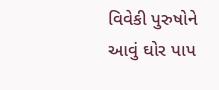વિવેકી પુરુષોને આવું ઘોર પાપ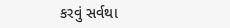કરવું સર્વથા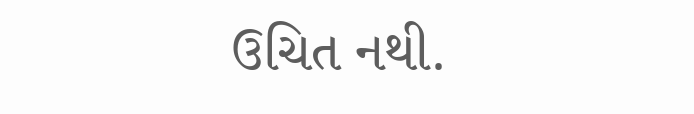ઉચિત નથી.